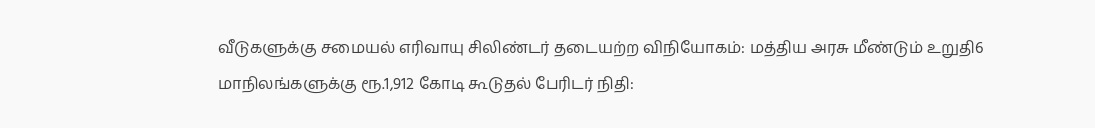வீடுகளுக்கு சமையல் எரிவாயு சிலிண்டர் தடையற்ற விநியோகம்: மத்திய அரசு மீண்டும் உறுதி6 மாநிலங்களுக்கு ரூ.1,912 கோடி கூடுதல் பேரிடர் நிதி: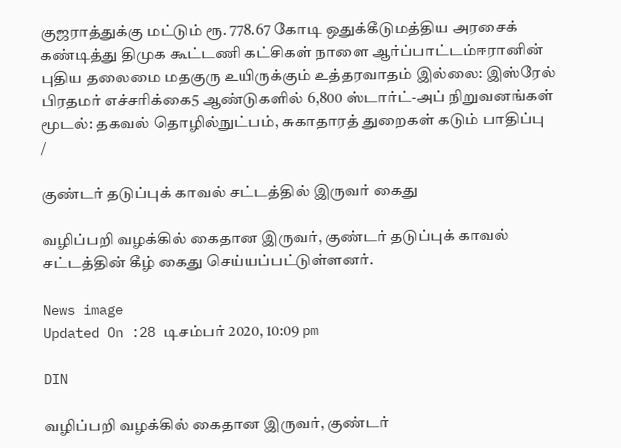குஜராத்துக்கு மட்டும் ரூ. 778.67 கோடி ஒதுக்கீடுமத்திய அரசைக் கண்டித்து திமுக கூட்டணி கட்சிகள் நாளை ஆர்ப்பாட்டம்ஈரானின் புதிய தலைமை மதகுரு உயிருக்கும் உத்தரவாதம் இல்லை: இஸ்ரேல் பிரதமர் எச்சரிக்கை5 ஆண்டுகளில் 6,800 ஸ்டார்ட்-அப் நிறுவனங்கள் மூடல்: தகவல் தொழில்நுட்பம், சுகாதாரத் துறைகள் கடும் பாதிப்பு
/

குண்டர் தடுப்புக் காவல் சட்டத்தில் இருவர் கைது

வழிப்பறி வழக்கில் கைதான இருவர், குண்டர் தடுப்புக் காவல் சட்டத்தின் கீழ் கைது செய்யப்பட்டுள்ளனர்.

News image
Updated On :28 டிசம்பர் 2020, 10:09 pm

DIN

வழிப்பறி வழக்கில் கைதான இருவர், குண்டர்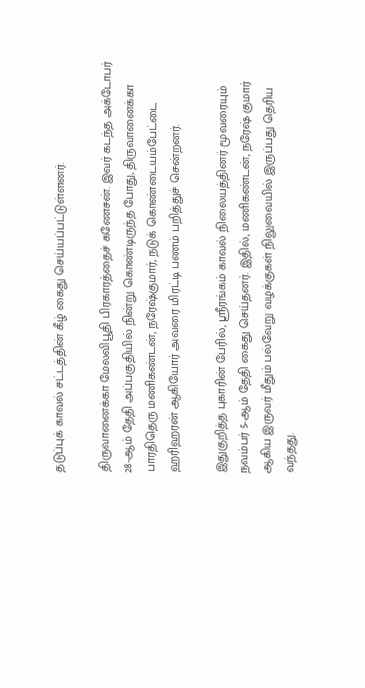தடுப்புக் காவல் சட்டத்தின் கீழ் கைது செய்யப்பட்டுள்ளனர்.

திருவானைக்கா மேலவிபூதி பிரகாரத்தைச் கணேசன். இவர் கடந்த அக்டோபர் 28-ஆம் தேதி அப்பகுதியில் நின்று கொண்டிருந்த போது, திருவானைக்கா பாரதிதெரு மணிகண்டன், நரேஷ்குமார், நடுக் கொண்டையம்பேட்டை ஹரிஹரன் ஆகியோர் அவரை மிரட்டி பணம் பறித்துச் சென்றனர்.

இதுகுறித்த புகாரின் பேரில், ஸ்ரீரங்கம் காவல் நிலையத்தினர் மூவரையும் நவம்பர் 5-ஆம் தேதி கைது செய்தனர். இதில், மணிகண்டன், நரேஷ் குமார் ஆகிய இருவர் மீதும் பல்வேறு வழக்குகள் நிலுவையில் இருப்பது தெரிய வந்தது.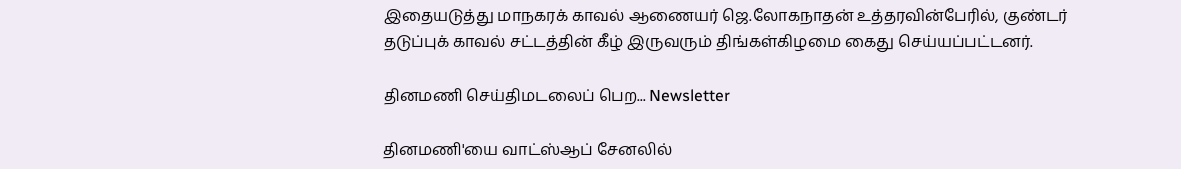இதையடுத்து மாநகரக் காவல் ஆணையர் ஜெ.லோகநாதன் உத்தரவின்பேரில், குண்டர் தடுப்புக் காவல் சட்டத்தின் கீழ் இருவரும் திங்கள்கிழமை கைது செய்யப்பட்டனர்.

தினமணி செய்திமடலைப் பெற... Newsletter

தினமணி'யை வாட்ஸ்ஆப் சேனலில்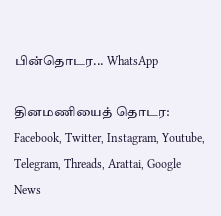பின்தொடர... WhatsApp

தினமணியைத் தொடர: Facebook, Twitter, Instagram, Youtube, Telegram, Threads, Arattai, Google News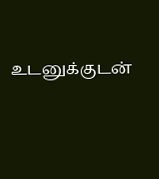உடனுக்குடன்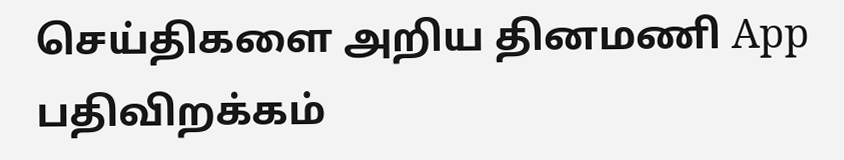செய்திகளை அறிய தினமணி App பதிவிறக்கம்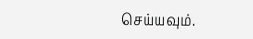செய்யவும்.